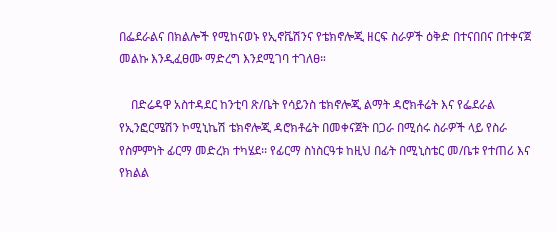በፌደራልና በክልሎች የሚከናወኑ የኢኖቬሽንና የቴክኖሎጂ ዘርፍ ስራዎች ዕቅድ በተናበበና በተቀናጀ መልኩ እንዲፈፀሙ ማድረግ እንደሚገባ ተገለፀ።

    በድሬዳዋ አስተዳደር ከንቲባ ጽ/ቤት የሳይንስ ቴክኖሎጂ ልማት ዳሮክቶሬት እና የፌደራል የኢንፎርሜሽን ኮሚኒኬሽ ቴክኖሎጂ ዳሮክቶሬት በመቀናጀት በጋራ በሚሰሩ ስራዎች ላይ የስራ የስምምነት ፊርማ መድረክ ተካሄደ፡፡ የፊርማ ስነስርዓቱ ከዚህ በፊት በሚኒስቴር መ/ቤቱ የተጠሪ እና የክልል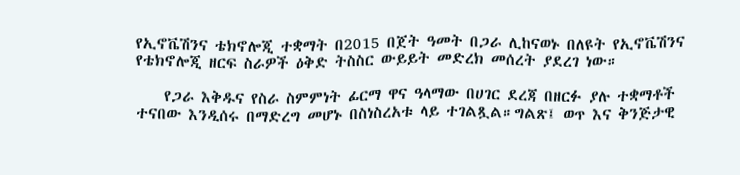የኢኖቬሽንና ቴክኖሎጂ ተቋማት በ2015 በጀት ዓመት በጋራ ሊከናወኑ በለዩት የኢኖቬሽንና የቴክኖሎጂ ዘርፍ ስራዎች ዕቅድ ትስስር ውይይት መድረክ መሰረት ያደረገ ነው።

    የጋራ እቅዱና የስራ ስምምነት ፊርማ ዋና ዓላማው በሀገር ደረጃ በዘርፉ ያሉ ተቋማቶች ተናበው እንዲሰሩ በማድረግ መሆኑ በስነስረአቱ ላይ ተገልጿል።ግልጽ፤ ወጥ እና ቅንጅታዊ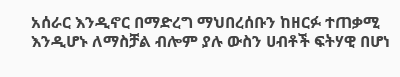አሰራር እንዲኖር በማድረግ ማህበረሰቡን ከዘርፉ ተጠቃሚ እንዲሆኑ ለማስቻል ብሎም ያሉ ውስን ሀብቶች ፍትሃዊ በሆነ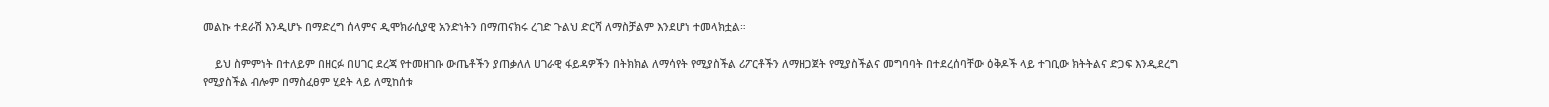መልኩ ተደራሽ እንዲሆኑ በማድረግ ሰላምና ዲሞክራሲያዊ አንድነትን በማጠናክሩ ረገድ ጉልህ ድርሻ ለማስቻልም እንደሆነ ተመላክቷል።

    ይህ ስምምነት በተለይም በዘርፉ በሀገር ደረጃ የተመዘገቡ ውጤቶችን ያጠቃለለ ሀገራዊ ፋይዳዎችን በትክክል ለማሳየት የሚያስችል ሪፖርቶችን ለማዘጋጀት የሚያስችልና መግባባት በተደረሰባቸው ዕቅዶች ላይ ተገቢው ክትትልና ድጋፍ እንዲደረግ የሚያስችል ብሎም በማስፈፀም ሂደት ላይ ለሚከሰቱ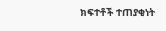ክፍተቶች ተጠያቂነት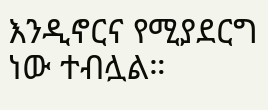እንዲኖርና የሚያደርግ ነው ተብሏል።